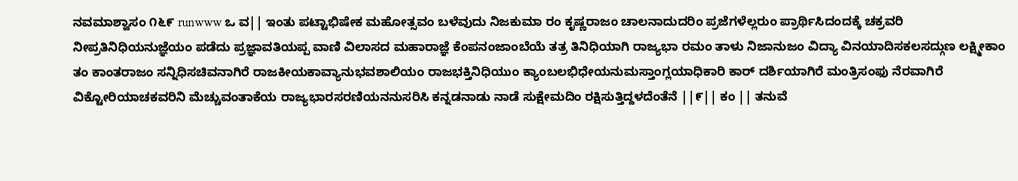ನವಮಾಶ್ವಾಸಂ ೧೬೯ runwww ಒ ವ|| ಇಂತು ಪಟ್ಟಾಭಿಷೇಕ ಮಹೋತ್ಸವಂ ಬಳೆವುದು ನಿಜಕುಮಾ ರಂ ಕೃಷ್ಣರಾಜಂ ಚಾಲನಾದುದರಿಂ ಪ್ರಜೆಗಳೆಲ್ಲರುಂ ಪ್ರಾರ್ಥಿಸಿದಂದಕ್ಕೆ ಚಕ್ರವರಿ ನೀಪ್ರತಿನಿಧಿಯನುಜ್ಞೆಯಂ ಪಡೆದು ಪ್ರಜ್ಞಾವತಿಯಪ್ಪ ವಾಣಿ ವಿಲಾಸದ ಮಹಾರಾಜ್ಞೆ ಕೆಂಪನಂಜಾಂಬೆಯೆ ತತ್ರ ತಿನಿಧಿಯಾಗಿ ರಾಜ್ಯಭಾ ರಮಂ ತಾಳು ನಿಜಾನುಜಂ ವಿದ್ಯಾ ವಿನಯಾದಿಸಕಲಸದ್ಗುಣ ಲಕ್ಷ್ಮೀಕಾಂ ತಂ ಕಾಂತರಾಜಂ ಸನ್ನಿಧಿಸಚಿವನಾಗಿರೆ ರಾಜಕೀಯಕಾವ್ಯಾನುಭವಶಾಲಿಯಂ ರಾಜಭಕ್ತಿನಿಧಿಯುಂ ಕ್ಯಾಂಬಲಭಿಧೇಯನುಮಸ್ತಾಂಗ್ಲಯಾಧಿಕಾರಿ ಕಾರ್ ದರ್ಶಿಯಾಗಿರೆ ಮಂತ್ರಿಸಂಫು ನೆರವಾಗಿರೆ ವಿಕ್ಟೋರಿಯಾಚಕವರಿನಿ ಮೆಚ್ಚುವಂತಾಕೆಯ ರಾಜ್ಯಭಾರಸರಣಿಯನನುಸರಿಸಿ ಕನ್ನಡನಾಡು ನಾಡೆ ಸುಕ್ಷೇಮದಿಂ ರಕ್ಷಿಸುತ್ತಿದ್ದಳದೆಂತೆನೆ ||೯|| ಕಂ || ತನುವೆ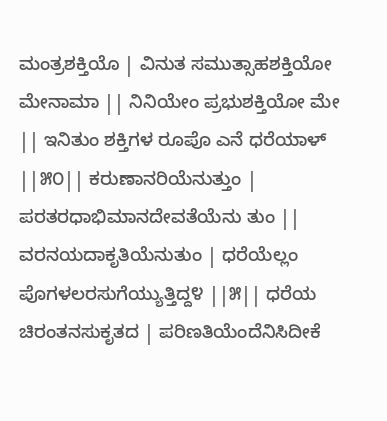ಮಂತ್ರಶಕ್ತಿಯೊ | ವಿನುತ ಸಮುತ್ಸಾಹಶಕ್ತಿಯೋ ಮೇನಾಮಾ || ನಿನಿಯೇಂ ಪ್ರಭುಶಕ್ತಿಯೋ ಮೇ || ಇನಿತುಂ ಶಕ್ತಿಗಳ ರೂಪೊ ಎನೆ ಧರೆಯಾಳ್ ||೫೦|| ಕರುಣಾನರಿಯೆನುತ್ತುಂ | ಪರತರಧಾಭಿಮಾನದೇವತೆಯೆನು ತುಂ || ವರನಯದಾಕೃತಿಯೆನುತುಂ | ಧರೆಯೆಲ್ಲಂ ಪೊಗಳಲರಸುಗೆಯ್ಯುತ್ತಿದ್ದ೪ ||೫|| ಧರೆಯ ಚಿರಂತನಸುಕೃತದ | ಪರಿಣತಿಯೆಂದೆನಿಸಿದೀಕೆ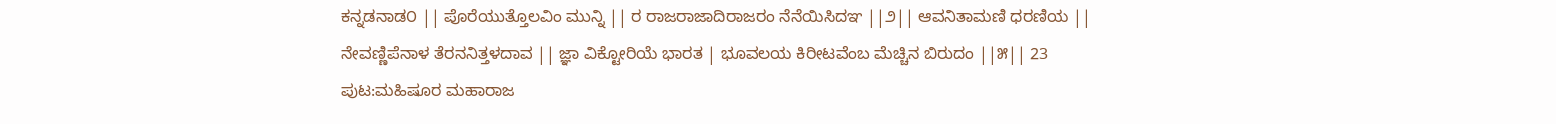ಕನ್ನಡನಾಡ೦ || ಪೊರೆಯುತ್ತೊಲವಿಂ ಮುನ್ನಿ || ರ ರಾಜರಾಜಾದಿರಾಜರಂ ನೆನೆಯಿಸಿದಞ ||೨|| ಆವನಿತಾಮಣಿ ಧರಣಿಯ || ನೇವಣ್ಣಿಪೆನಾಳ ತೆರನನಿತ್ತಳದಾವ || ಜ್ಞಾ ವಿಕ್ಟೋರಿಯೆ ಭಾರತ | ಭೂವಲಯ ಕಿರೀಟವೆಂಬ ಮೆಚ್ಚಿನ ಬಿರುದಂ ||೫|| 23
ಪುಟ:ಮಹಿಷೂರ ಮಹಾರಾಜ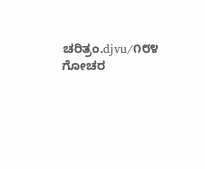ಚರಿತ್ರಂ.djvu/೧೮೪
ಗೋಚರ